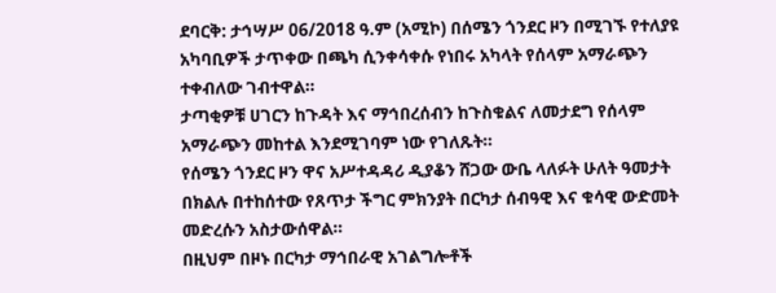ደባርቅ: ታኅሣሥ 06/2018 ዓ.ም (አሚኮ) በሰሜን ጎንደር ዞን በሚገኙ የተለያዩ አካባቢዎች ታጥቀው በጫካ ሲንቀሳቀሱ የነበሩ አካላት የሰላም አማራጭን ተቀብለው ገብተዋል።
ታጣቂዎቹ ሀገርን ከጉዳት እና ማኅበረሰብን ከጉስቁልና ለመታደግ የሰላም አማራጭን መከተል እንደሚገባም ነው የገለጹት።
የሰሜን ጎንደር ዞን ዋና አሥተዳዳሪ ዲያቆን ሸጋው ውቤ ላለፉት ሁለት ዓመታት በክልሉ በተከሰተው የጸጥታ ችግር ምክንያት በርካታ ሰብዓዊ እና ቁሳዊ ውድመት መድረሱን አስታውሰዋል።
በዚህም በዞኑ በርካታ ማኅበራዊ አገልግሎቶች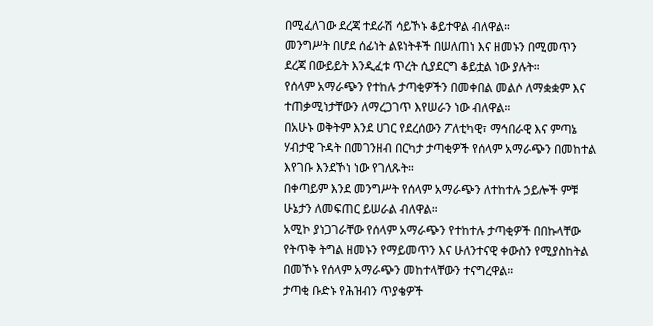በሚፈለገው ደረጃ ተደራሽ ሳይኾኑ ቆይተዋል ብለዋል።
መንግሥት በሆደ ሰፊነት ልዩነትቶች በሠለጠነ እና ዘመኑን በሚመጥን ደረጃ በውይይት እንዲፈቱ ጥረት ሲያደርግ ቆይቷል ነው ያሉት።
የሰላም አማራጭን የተከሉ ታጣቂዎችን በመቀበል መልሶ ለማቋቋም እና ተጠቃሚነታቸውን ለማረጋገጥ እየሠራን ነው ብለዋል።
በአሁኑ ወቅትም እንደ ሀገር የደረሰውን ፖለቲካዊ፣ ማኅበራዊ እና ምጣኔ ሃብታዊ ጉዳት በመገንዘብ በርካታ ታጣቂዎች የሰላም አማራጭን በመከተል እየገቡ እንደኾነ ነው የገለጹት።
በቀጣይም እንደ መንግሥት የሰላም አማራጭን ለተከተሉ ኃይሎች ምቹ ሁኔታን ለመፍጠር ይሠራል ብለዋል።
አሚኮ ያነጋገራቸው የሰላም አማራጭን የተከተሉ ታጣቂዎች በበኩላቸው የትጥቅ ትግል ዘመኑን የማይመጥን እና ሁለንተናዊ ቀውስን የሚያስከትል በመኾኑ የሰላም አማራጭን መከተላቸውን ተናግረዋል።
ታጣቂ ቡድኑ የሕዝብን ጥያቄዎች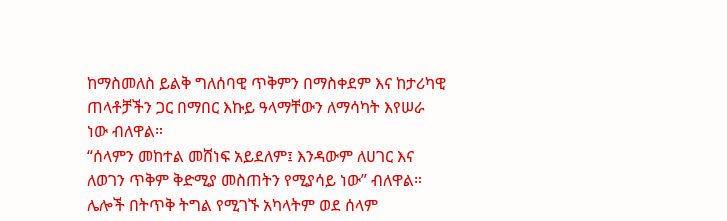ከማስመለስ ይልቅ ግለሰባዊ ጥቅምን በማስቀደም እና ከታሪካዊ ጠላቶቻችን ጋር በማበር እኩይ ዓላማቸውን ለማሳካት እየሠራ ነው ብለዋል።
“ሰላምን መከተል መሸነፍ አይደለም፤ እንዳውም ለሀገር እና ለወገን ጥቅም ቅድሚያ መስጠትን የሚያሳይ ነው” ብለዋል።
ሌሎች በትጥቅ ትግል የሚገኙ አካላትም ወደ ሰላም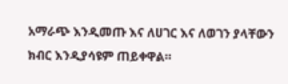አማራጭ እንዲመጡ እና ለሀገር እና ለወገን ያላቸውን ክብር እንዲያሳዩም ጠይቀዋል።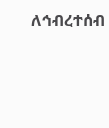ለኅብረተሰብ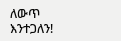ለውጥ እንተጋለን!